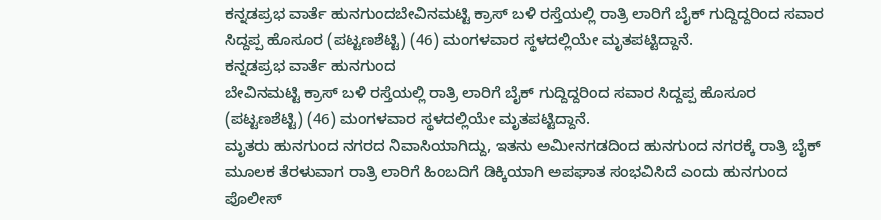ಕನ್ನಡಪ್ರಭ ವಾರ್ತೆ ಹುನಗುಂದಬೇವಿನಮಟ್ಟಿ ಕ್ರಾಸ್ ಬಳಿ ರಸ್ತೆಯಲ್ಲಿ ರಾತ್ರಿ ಲಾರಿಗೆ ಬೈಕ್ ಗುದ್ದಿದ್ದರಿಂದ ಸವಾರ ಸಿದ್ದಪ್ಪ ಹೊಸೂರ (ಪಟ್ಟಣಶೆಟ್ಟಿ) (46) ಮಂಗಳವಾರ ಸ್ಥಳದಲ್ಲಿಯೇ ಮೃತಪಟ್ಟಿದ್ದಾನೆ.
ಕನ್ನಡಪ್ರಭ ವಾರ್ತೆ ಹುನಗುಂದ
ಬೇವಿನಮಟ್ಟಿ ಕ್ರಾಸ್ ಬಳಿ ರಸ್ತೆಯಲ್ಲಿ ರಾತ್ರಿ ಲಾರಿಗೆ ಬೈಕ್ ಗುದ್ದಿದ್ದರಿಂದ ಸವಾರ ಸಿದ್ದಪ್ಪ ಹೊಸೂರ (ಪಟ್ಟಣಶೆಟ್ಟಿ) (46) ಮಂಗಳವಾರ ಸ್ಥಳದಲ್ಲಿಯೇ ಮೃತಪಟ್ಟಿದ್ದಾನೆ.
ಮೃತರು ಹುನಗುಂದ ನಗರದ ನಿವಾಸಿಯಾಗಿದ್ದು, ಇತನು ಅಮೀನಗಡದಿಂದ ಹುನಗುಂದ ನಗರಕ್ಕೆ ರಾತ್ರಿ ಬೈಕ್ ಮೂಲಕ ತೆರಳುವಾಗ ರಾತ್ರಿ ಲಾರಿಗೆ ಹಿಂಬದಿಗೆ ಡಿಕ್ಕಿಯಾಗಿ ಅಪಘಾತ ಸಂಭವಿಸಿದೆ ಎಂದು ಹುನಗುಂದ ಪೊಲೀಸ್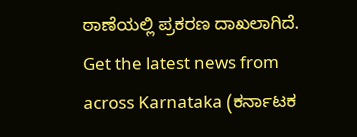ಠಾಣೆಯಲ್ಲಿ ಪ್ರಕರಣ ದಾಖಲಾಗಿದೆ.
Get the latest news from across Karnataka (ಕರ್ನಾಟಕ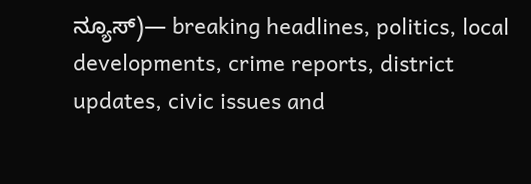ನ್ಯೂಸ್)— breaking headlines, politics, local developments, crime reports, district updates, civic issues and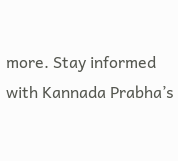more. Stay informed with Kannada Prabha’s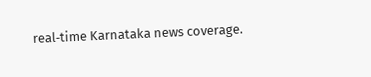real‑time Karnataka news coverage.